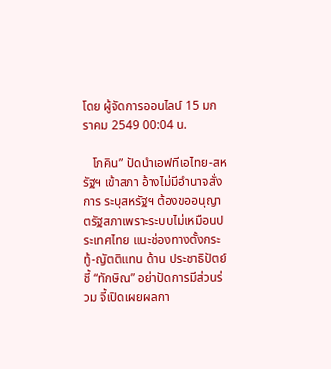โดย ผู้จัดการออนไลน์ 15 มกราคม 2549 00:04 น.

   โภคิน” ปัดนำเอฟทีเอไทย-สหรัฐฯ เข้าสภา อ้างไม่มีอำนาจสั่งการ ระบุสหรัฐฯ ต้องขออนุญาตรัฐสภาเพราะระบบไม่เหมือนประเทศไทย แนะช่องทางตั้งกระทู้-ญัตติแทน ด้าน ประชาธิปัตย์ ชี้ “ทักษิณ” อย่าปัดการมีส่วนร่วม จี้เปิดเผยผลกา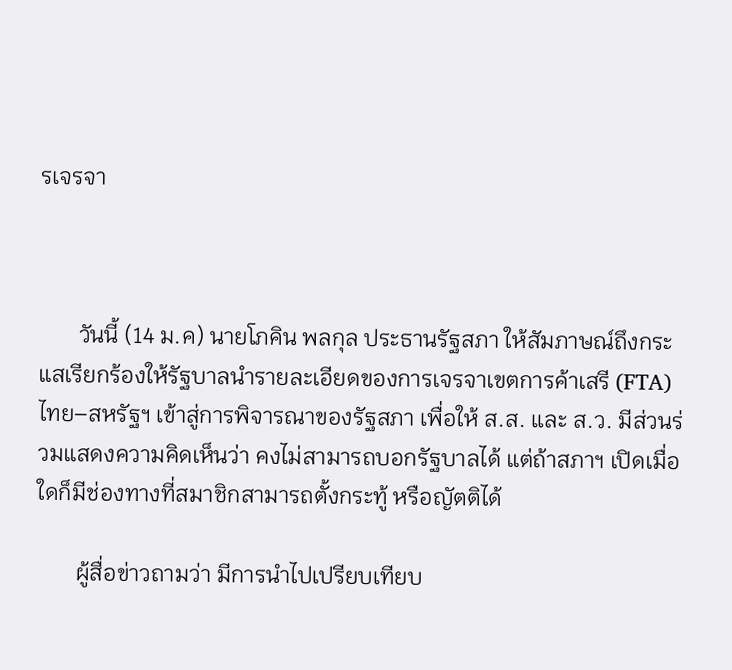รเจรจา



       วันนี้ (14 ม.ค) นายโภคิน พลกุล ประธานรัฐสภา ให้สัมภาษณ์ถึงกระแสเรียกร้องให้รัฐบาลนำรายละเอียดของการเจรจาเขตการค้าเสรี (FTA) ไทย–สหรัฐฯ เข้าสู่การพิจารณาของรัฐสภา เพื่อให้ ส.ส. และ ส.ว. มีส่วนร่วมแสดงความคิดเห็นว่า คงไม่สามารถบอกรัฐบาลได้ แต่ถ้าสภาฯ เปิดเมื่อใดก็มีช่องทางที่สมาชิกสามารถตั้งกระทู้ หรือญัตติได้

       ผู้สื่อข่าวถามว่า มีการนำไปเปรียบเทียบ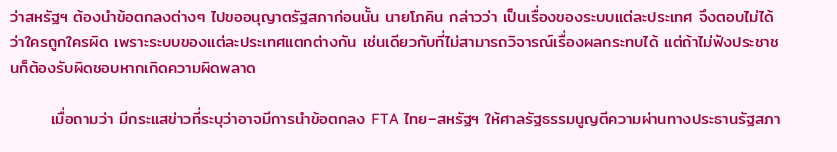ว่าสหรัฐฯ ต้องนำข้อตกลงต่างๆ ไปขออนุญาตรัฐสภาก่อนนั้น นายโภคิน กล่าวว่า เป็นเรื่องของระบบแต่ละประเทศ จึงตอบไม่ได้ว่าใครถูกใครผิด เพราะระบบของแต่ละประเทศแตกต่างกัน เช่นเดียวกับที่ไม่สามารถวิจารณ์เรื่องผลกระทบได้ แต่ถ้าไม่ฟังประชาชนก็ต้องรับผิดชอบหากเกิดความผิดพลาด

       เมื่อถามว่า มีกระแสข่าวที่ระบุว่าอาจมีการนำข้อตกลง FTA ไทย–สหรัฐฯ ให้ศาลรัฐธรรมนูญตีความผ่านทางประธานรัฐสภา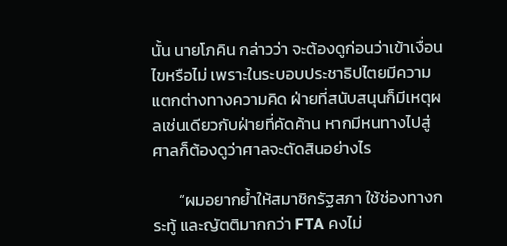นั้น นายโภคิน กล่าวว่า จะต้องดูก่อนว่าเข้าเงื่อนไขหรือไม่ เพราะในระบอบประชาธิปไตยมีความแตกต่างทางความคิด ฝ่ายที่สนับสนุนก็มีเหตุผลเช่นเดียวกับฝ่ายที่คัดค้าน หากมีหนทางไปสู่ศาลก็ต้องดูว่าศาลจะตัดสินอย่างไร

       “ผมอยากย้ำให้สมาชิกรัฐสภา ใช้ช่องทางกระทู้ และญัตติมากกว่า FTA คงไม่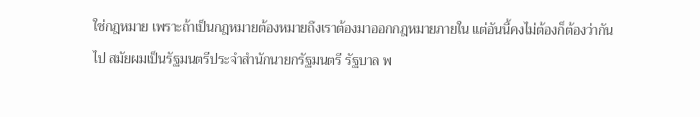ใช่กฎหมาย เพราะถ้าเป็นกฎหมายต้องหมายถึงเราต้องมาออกกฎหมายภายใน แต่อันนี้คงไม่ต้องก็ต้องว่ากันไป สมัยผมเป็นรัฐมนตรีประจำสำนักนายกรัฐมนตรี รัฐบาล พ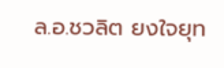ล.อ.ชวลิต ยงใจยุท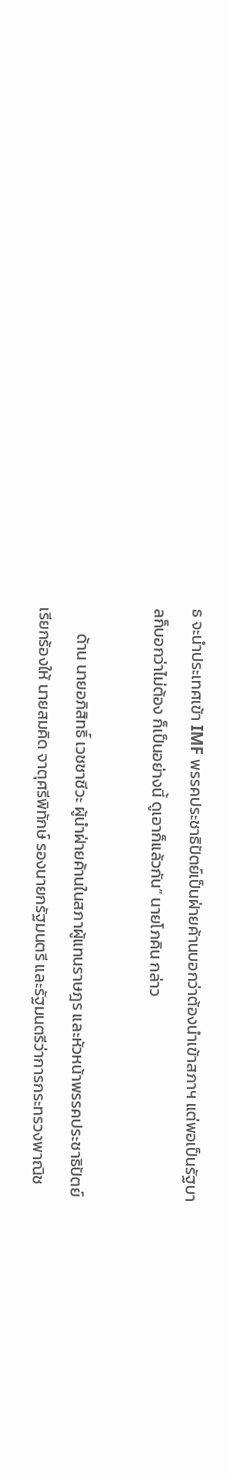ธ จะนำประเทศเข้า IMF พรรคประชาธิปัตย์เป็นฝ่ายค้านบอกว่าต้องนำเข้าสภาฯ แต่พอเป็นรัฐบาลก็บอกว่าไม่ต้อง ก็เป็นอย่างนี้ ดูเอาก็แล้วกัน” นายโภคิน กล่าว

       ด้าน นายอภิสิทธิ์ เวชชาชีวะ ผู้นำฝ่ายค้านในสภาผู้แทนราษฎร และหัวหน้าพรรคประชาธิปัตย์ เรียกร้องให้ นายสมคิด จาตุศรีพิทักษ์ รองนายกรัฐมนตรี และรัฐมนตรีว่าการกระทรวงพาณิช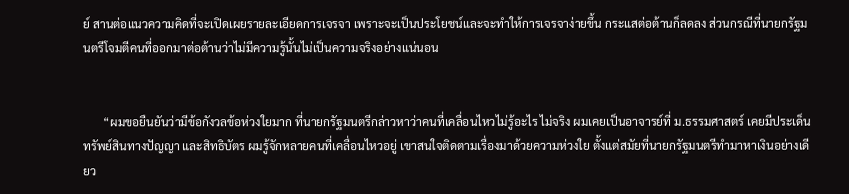ย์ สานต่อแนวความคิดที่จะเปิดเผยรายละเอียดการเจรจา เพราะจะเป็นประโยชน์และจะทำให้การเจรจาง่ายขึ้น กระแสต่อต้านก็ลดลง ส่วนกรณีที่นายกรัฐมนตรีโจมตีคนที่ออกมาต่อต้านว่าไม่มีความรู้นั้นไม่เป็นความจริงอย่างแน่นอน


       “ผมขอยืนยันว่ามีข้อกังวลข้อห่วงใยมาก ที่นายกรัฐมนตรีกล่าวหาว่าคนที่เคลื่อนไหวไม่รู้อะไร ไม่จริง ผมเคยเป็นอาจารย์ที่ ม.ธรรมศาสตร์ เคยมีประเด็นทรัพย์สินทางปัญญา และสิทธิบัตร ผมรู้จักหลายคนที่เคลื่อนไหวอยู่ เขาสนใจติดตามเรื่องมาด้วยความห่วงใย ตั้งแต่สมัยที่นายกรัฐมนตรีทำมาหาเงินอย่างเดียว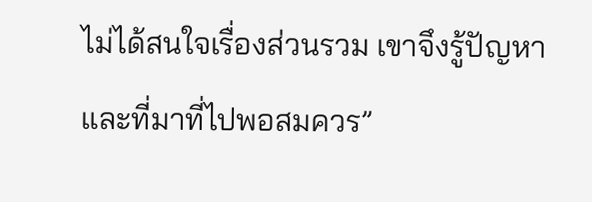ไม่ได้สนใจเรื่องส่วนรวม เขาจึงรู้ปัญหา และที่มาที่ไปพอสมควร”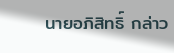นายอภิสิทธิ์ กล่าว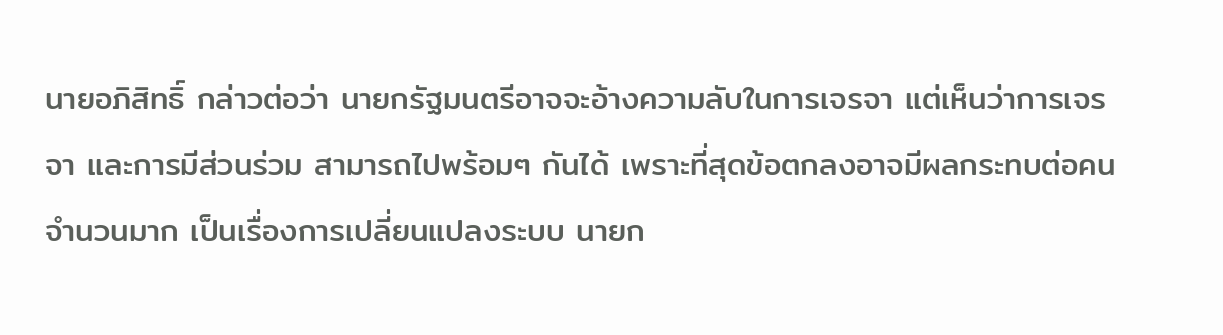นายอภิสิทธิ์ กล่าวต่อว่า นายกรัฐมนตรีอาจจะอ้างความลับในการเจรจา แต่เห็นว่าการเจรจา และการมีส่วนร่วม สามารถไปพร้อมๆ กันได้ เพราะที่สุดข้อตกลงอาจมีผลกระทบต่อคนจำนวนมาก เป็นเรื่องการเปลี่ยนแปลงระบบ นายก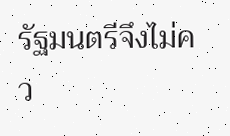รัฐมนตรีจึงไม่คว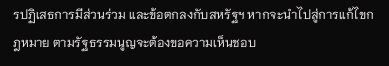รปฏิเสธการมีส่วนร่วม และข้อตกลงกับสหรัฐฯ หากจะนำไปสู่การแก้ไขกฎหมาย ตามรัฐธรรมนูญจะต้องขอความเห็นชอบ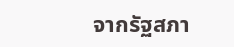จากรัฐสภา